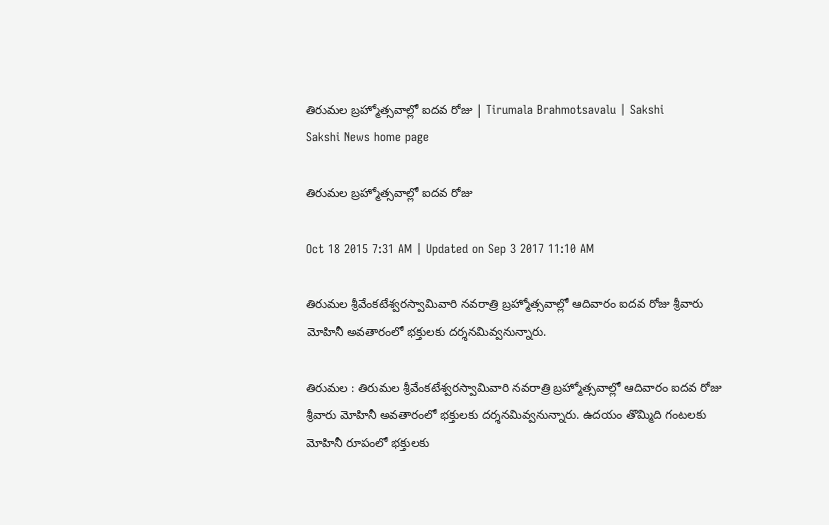తిరుమల బ్రహ్మోత్సవాల్లో ఐదవ రోజు | Tirumala Brahmotsavalu | Sakshi
Sakshi News home page

తిరుమల బ్రహ్మోత్సవాల్లో ఐదవ రోజు

Oct 18 2015 7:31 AM | Updated on Sep 3 2017 11:10 AM

తిరుమల శ్రీవేంకటేశ్వరస్వామివారి నవరాత్రి బ్రహ్మోత్సవాల్లో ఆదివారం ఐదవ రోజు శ్రీవారు మోహినీ అవతారంలో భక్తులకు దర్శనమివ్వనున్నారు.

తిరుమల : తిరుమల శ్రీవేంకటేశ్వరస్వామివారి నవరాత్రి బ్రహ్మోత్సవాల్లో ఆదివారం ఐదవ రోజు శ్రీవారు మోహినీ అవతారంలో భక్తులకు దర్శనమివ్వనున్నారు. ఉదయం తొమ్మిది గంటలకు మోహినీ రూపంలో భక్తులకు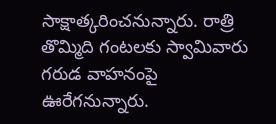సాక్షాత్కరించనున్నారు. రాత్రి తొమ్మిది గంటలకు స్వామివారు గరుడ వాహనంపై ఊరేగనున్నారు.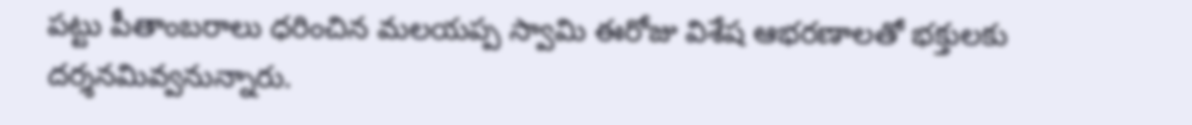పట్టు పీతాంబరాలు ధరించిన మలయప్ప స్వామి ఈరోజు విశేష ఆభరణాలతో భక్తులకు దర్శనమివ్వనున్నారు.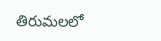తిరుమలలో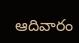ఆదివారం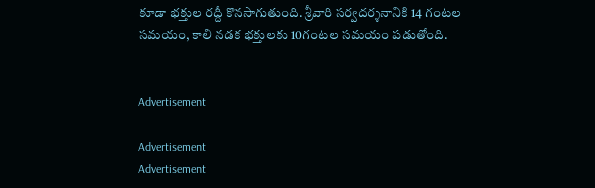కూడా భక్తుల రద్దీ కొనసాగుతుంది. శ్రీవారి సర్వదర్శనానికి 14 గంటల సమయం, కాలి నడక భక్తులకు 10గంటల సమయం పడుతోంది.


Advertisement

Advertisement
Advertisement